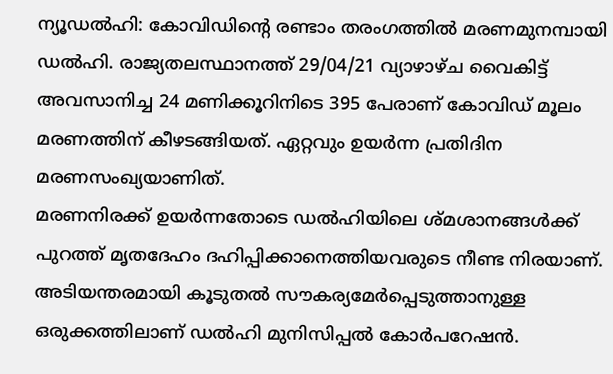ന്യൂഡൽഹി: കോവിഡിന്റെ രണ്ടാം തരംഗത്തിൽ മരണമുനമ്പായി ഡൽഹി. രാജ്യതലസ്ഥാനത്ത് 29/04/21 വ്യാഴാഴ്ച വൈകിട്ട് അവസാനിച്ച 24 മണിക്കൂറിനിടെ 395 പേരാണ് കോവിഡ് മൂലം മരണത്തിന് കീഴടങ്ങിയത്. ഏറ്റവും ഉയർന്ന പ്രതിദിന മരണസംഖ്യയാണിത്.
മരണനിരക്ക് ഉയർന്നതോടെ ഡൽഹിയിലെ ശ്മശാനങ്ങൾക്ക് പുറത്ത് മൃതദേഹം ദഹിപ്പിക്കാനെത്തിയവരുടെ നീണ്ട നിരയാണ്. അടിയന്തരമായി കൂടുതൽ സൗകര്യമേർപ്പെടുത്താനുള്ള ഒരുക്കത്തിലാണ് ഡൽഹി മുനിസിപ്പൽ കോർപറേഷൻ.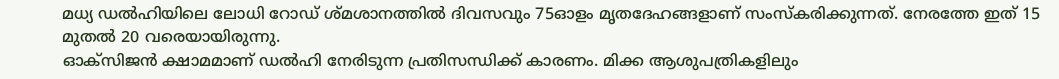മധ്യ ഡൽഹിയിലെ ലോധി റോഡ് ശ്മശാനത്തിൽ ദിവസവും 75ഓളം മൃതദേഹങ്ങളാണ് സംസ്കരിക്കുന്നത്. നേരത്തേ ഇത് 15 മുതൽ 20 വരെയായിരുന്നു.
ഓക്സിജൻ ക്ഷാമമാണ് ഡൽഹി നേരിടുന്ന പ്രതിസന്ധിക്ക് കാരണം. മിക്ക ആശുപത്രികളിലും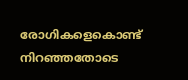രോഗികളെകൊണ്ട് നിറഞ്ഞതോടെ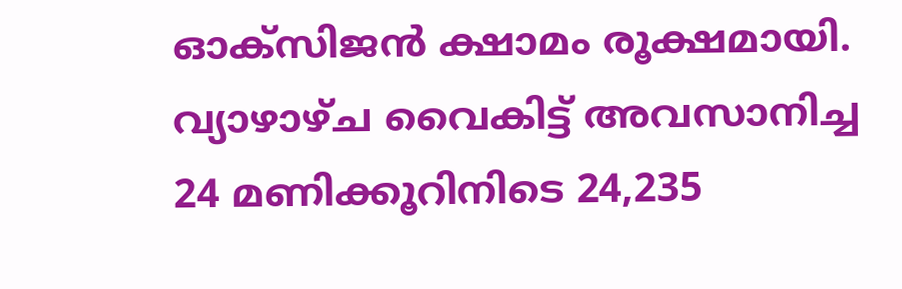ഓക്സിജൻ ക്ഷാമം രൂക്ഷമായി.
വ്യാഴാഴ്ച വൈകിട്ട് അവസാനിച്ച 24 മണിക്കൂറിനിടെ 24,235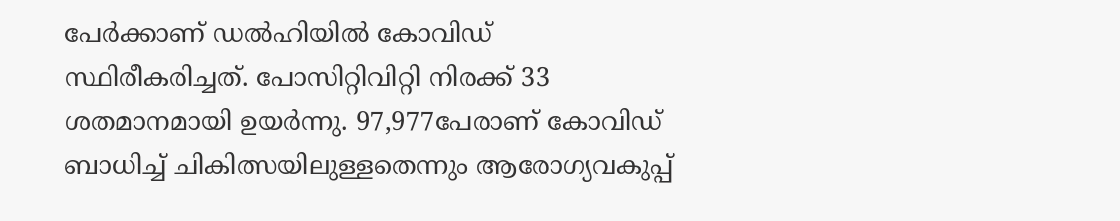പേർക്കാണ് ഡൽഹിയിൽ കോവിഡ് സ്ഥിരീകരിച്ചത്. പോസിറ്റിവിറ്റി നിരക്ക് 33 ശതമാനമായി ഉയർന്നു. 97,977പേരാണ് കോവിഡ് ബാധിച്ച് ചികിത്സയിലുള്ളതെന്നും ആരോഗ്യവകുപ്പ്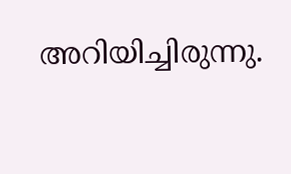അറിയിച്ചിരുന്നു.